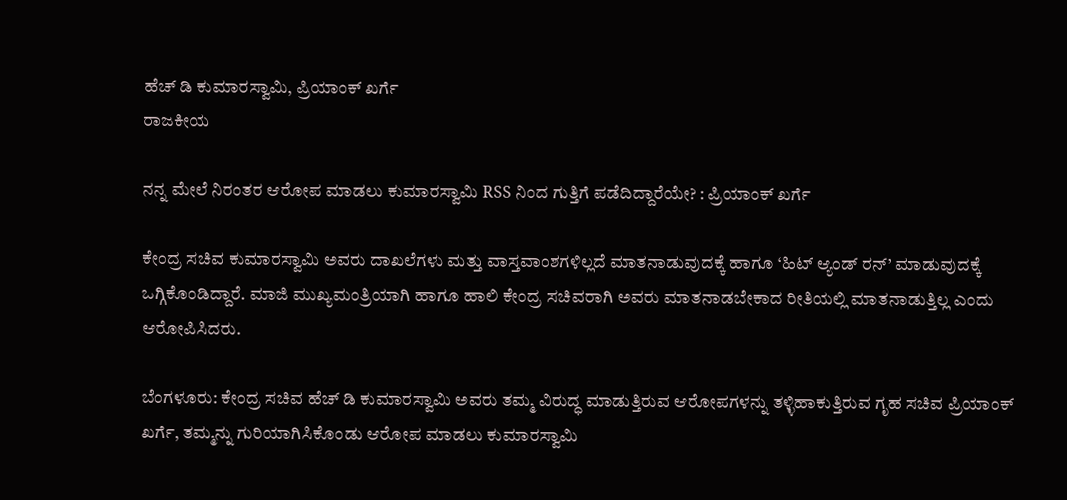ಹೆಚ್ ಡಿ ಕುಮಾರಸ್ವಾಮಿ, ಪ್ರಿಯಾಂಕ್ ಖರ್ಗೆ
ರಾಜಕೀಯ

ನನ್ನ ಮೇಲೆ ನಿರಂತರ ಆರೋಪ ಮಾಡಲು ಕುಮಾರಸ್ವಾಮಿ RSS ನಿಂದ ಗುತ್ತಿಗೆ ಪಡೆದಿದ್ದಾರೆಯೇ? : ಪ್ರಿಯಾಂಕ್ ಖರ್ಗೆ

ಕೇಂದ್ರ ಸಚಿವ ಕುಮಾರಸ್ವಾಮಿ ಅವರು ದಾಖಲೆಗಳು ಮತ್ತು ವಾಸ್ತವಾಂಶಗಳಿಲ್ಲದೆ ಮಾತನಾಡುವುದಕ್ಕೆ ಹಾಗೂ ‘ಹಿಟ್ ಆ್ಯಂಡ್ ರನ್’ ಮಾಡುವುದಕ್ಕೆ ಒಗ್ಗಿಕೊಂಡಿದ್ದಾರೆ. ಮಾಜಿ ಮುಖ್ಯಮಂತ್ರಿಯಾಗಿ ಹಾಗೂ ಹಾಲಿ ಕೇಂದ್ರ ಸಚಿವರಾಗಿ ಅವರು ಮಾತನಾಡಬೇಕಾದ ರೀತಿಯಲ್ಲಿ ಮಾತನಾಡುತ್ತಿಲ್ಲ ಎಂದು ಆರೋಪಿಸಿದರು.

ಬೆಂಗಳೂರು: ಕೇಂದ್ರ ಸಚಿವ ಹೆಚ್ ಡಿ ಕುಮಾರಸ್ವಾಮಿ ಅವರು ತಮ್ಮ ವಿರುದ್ಧ ಮಾಡುತ್ತಿರುವ ಆರೋಪಗಳನ್ನು ತಳ್ಳಿಹಾಕುತ್ತಿರುವ ಗೃಹ ಸಚಿವ ಪ್ರಿಯಾಂಕ್ ಖರ್ಗೆ, ತಮ್ಮನ್ನು ಗುರಿಯಾಗಿಸಿಕೊಂಡು ಆರೋಪ ಮಾಡಲು ಕುಮಾರಸ್ವಾಮಿ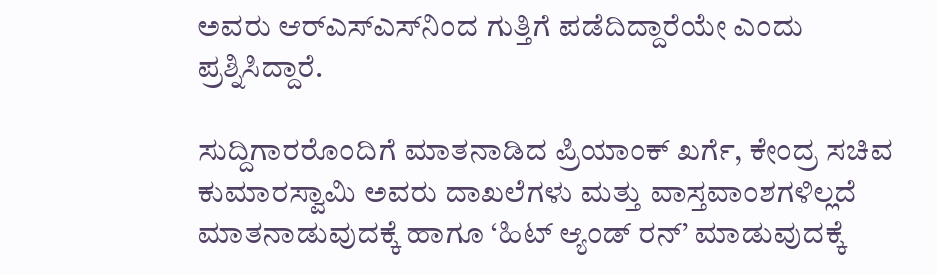ಅವರು ಆರ್‌ಎಸ್‌ಎಸ್‌ನಿಂದ ಗುತ್ತಿಗೆ ಪಡೆದಿದ್ದಾರೆಯೇ ಎಂದು ಪ್ರಶ್ನಿಸಿದ್ದಾರೆ.

ಸುದ್ದಿಗಾರರೊಂದಿಗೆ ಮಾತನಾಡಿದ ಪ್ರಿಯಾಂಕ್ ಖರ್ಗೆ, ಕೇಂದ್ರ ಸಚಿವ ಕುಮಾರಸ್ವಾಮಿ ಅವರು ದಾಖಲೆಗಳು ಮತ್ತು ವಾಸ್ತವಾಂಶಗಳಿಲ್ಲದೆ ಮಾತನಾಡುವುದಕ್ಕೆ ಹಾಗೂ ‘ಹಿಟ್ ಆ್ಯಂಡ್ ರನ್’ ಮಾಡುವುದಕ್ಕೆ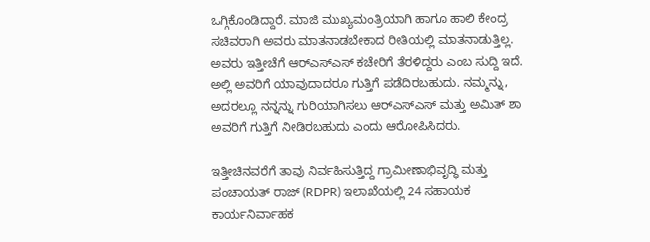ಒಗ್ಗಿಕೊಂಡಿದ್ದಾರೆ. ಮಾಜಿ ಮುಖ್ಯಮಂತ್ರಿಯಾಗಿ ಹಾಗೂ ಹಾಲಿ ಕೇಂದ್ರ ಸಚಿವರಾಗಿ ಅವರು ಮಾತನಾಡಬೇಕಾದ ರೀತಿಯಲ್ಲಿ ಮಾತನಾಡುತ್ತಿಲ್ಲ. ಅವರು ಇತ್ತೀಚೆಗೆ ಆರ್‌ಎಸ್‌ಎಸ್ ಕಚೇರಿಗೆ ತೆರಳಿದ್ದರು ಎಂಬ ಸುದ್ದಿ ಇದೆ. ಅಲ್ಲಿ ಅವರಿಗೆ ಯಾವುದಾದರೂ ಗುತ್ತಿಗೆ ಪಡೆದಿರಬಹುದು. ನಮ್ಮನ್ನು, ಅದರಲ್ಲೂ ನನ್ನನ್ನು ಗುರಿಯಾಗಿಸಲು ಆರ್‌ಎಸ್‌ಎಸ್ ಮತ್ತು ಅಮಿತ್ ಶಾ ಅವರಿಗೆ ಗುತ್ತಿಗೆ ನೀಡಿರಬಹುದು ಎಂದು ಆರೋಪಿಸಿದರು.

ಇತ್ತೀಚಿನವರೆಗೆ ತಾವು ನಿರ್ವಹಿಸುತ್ತಿದ್ದ ಗ್ರಾಮೀಣಾಭಿವೃದ್ಧಿ ಮತ್ತು ಪಂಚಾಯತ್ ರಾಜ್ (RDPR) ಇಲಾಖೆಯಲ್ಲಿ 24 ಸಹಾಯಕ ಕಾರ್ಯನಿರ್ವಾಹಕ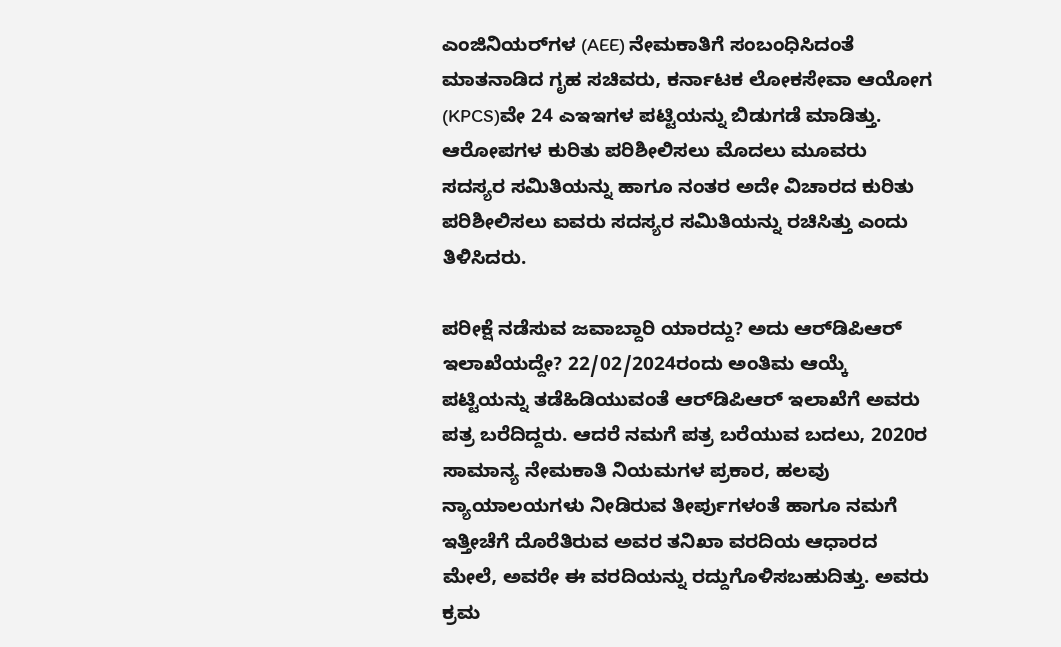ಎಂಜಿನಿಯರ್‌ಗಳ (AEE) ನೇಮಕಾತಿಗೆ ಸಂಬಂಧಿಸಿದಂತೆ ಮಾತನಾಡಿದ ಗೃಹ ಸಚಿವರು, ಕರ್ನಾಟಕ ಲೋಕಸೇವಾ ಆಯೋಗ (KPCS)ವೇ 24 ಎಇಇಗಳ ಪಟ್ಟಿಯನ್ನು ಬಿಡುಗಡೆ ಮಾಡಿತ್ತು. ಆರೋಪಗಳ ಕುರಿತು ಪರಿಶೀಲಿಸಲು ಮೊದಲು ಮೂವರು ಸದಸ್ಯರ ಸಮಿತಿಯನ್ನು ಹಾಗೂ ನಂತರ ಅದೇ ವಿಚಾರದ ಕುರಿತು ಪರಿಶೀಲಿಸಲು ಐವರು ಸದಸ್ಯರ ಸಮಿತಿಯನ್ನು ರಚಿಸಿತ್ತು ಎಂದು ತಿಳಿಸಿದರು.

ಪರೀಕ್ಷೆ ನಡೆಸುವ ಜವಾಬ್ದಾರಿ ಯಾರದ್ದು? ಅದು ಆರ್‌ಡಿಪಿಆರ್ ಇಲಾಖೆಯದ್ದೇ? 22/02/2024ರಂದು ಅಂತಿಮ ಆಯ್ಕೆ ಪಟ್ಟಿಯನ್ನು ತಡೆಹಿಡಿಯುವಂತೆ ಆರ್‌ಡಿಪಿಆರ್ ಇಲಾಖೆಗೆ ಅವರು ಪತ್ರ ಬರೆದಿದ್ದರು. ಆದರೆ ನಮಗೆ ಪತ್ರ ಬರೆಯುವ ಬದಲು, 2020ರ ಸಾಮಾನ್ಯ ನೇಮಕಾತಿ ನಿಯಮಗಳ ಪ್ರಕಾರ, ಹಲವು ನ್ಯಾಯಾಲಯಗಳು ನೀಡಿರುವ ತೀರ್ಪುಗಳಂತೆ ಹಾಗೂ ನಮಗೆ ಇತ್ತೀಚೆಗೆ ದೊರೆತಿರುವ ಅವರ ತನಿಖಾ ವರದಿಯ ಆಧಾರದ ಮೇಲೆ, ಅವರೇ ಈ ವರದಿಯನ್ನು ರದ್ದುಗೊಳಿಸಬಹುದಿತ್ತು. ಅವರು ಕ್ರಮ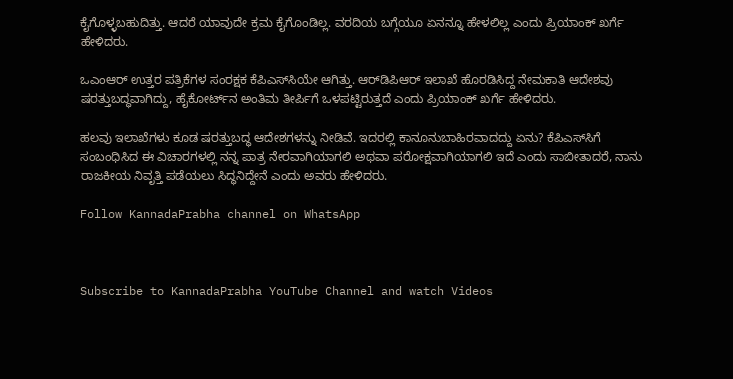ಕೈಗೊಳ್ಳಬಹುದಿತ್ತು. ಆದರೆ ಯಾವುದೇ ಕ್ರಮ ಕೈಗೊಂಡಿಲ್ಲ. ವರದಿಯ ಬಗ್ಗೆಯೂ ಏನನ್ನೂ ಹೇಳಲಿಲ್ಲ ಎಂದು ಪ್ರಿಯಾಂಕ್ ಖರ್ಗೆ ಹೇಳಿದರು.

ಒಎಂಆರ್ ಉತ್ತರ ಪತ್ರಿಕೆಗಳ ಸಂರಕ್ಷಕ ಕೆಪಿಎಸ್‌ಸಿಯೇ ಆಗಿತ್ತು. ಆರ್‌ಡಿಪಿಆರ್ ಇಲಾಖೆ ಹೊರಡಿಸಿದ್ದ ನೇಮಕಾತಿ ಆದೇಶವು ಷರತ್ತುಬದ್ಧವಾಗಿದ್ದು, ಹೈಕೋರ್ಟ್‌ನ ಅಂತಿಮ ತೀರ್ಪಿಗೆ ಒಳಪಟ್ಟಿರುತ್ತದೆ ಎಂದು ಪ್ರಿಯಾಂಕ್ ಖರ್ಗೆ ಹೇಳಿದರು.

ಹಲವು ಇಲಾಖೆಗಳು ಕೂಡ ಷರತ್ತುಬದ್ಧ ಆದೇಶಗಳನ್ನು ನೀಡಿವೆ. ಇದರಲ್ಲಿ ಕಾನೂನುಬಾಹಿರವಾದದ್ದು ಏನು? ಕೆಪಿಎಸ್‌ಸಿಗೆ ಸಂಬಂಧಿಸಿದ ಈ ವಿಚಾರಗಳಲ್ಲಿ ನನ್ನ ಪಾತ್ರ ನೇರವಾಗಿಯಾಗಲಿ ಅಥವಾ ಪರೋಕ್ಷವಾಗಿಯಾಗಲಿ ಇದೆ ಎಂದು ಸಾಬೀತಾದರೆ, ನಾನು ರಾಜಕೀಯ ನಿವೃತ್ತಿ ಪಡೆಯಲು ಸಿದ್ಧನಿದ್ದೇನೆ ಎಂದು ಅವರು ಹೇಳಿದರು.

Follow KannadaPrabha channel on WhatsApp



Subscribe to KannadaPrabha YouTube Channel and watch Videos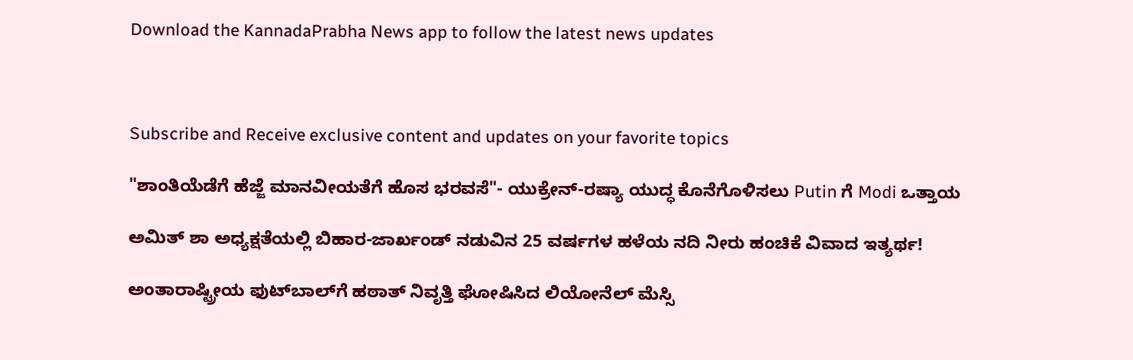Download the KannadaPrabha News app to follow the latest news updates



Subscribe and Receive exclusive content and updates on your favorite topics

"ಶಾಂತಿಯೆಡೆಗೆ ಹೆಜ್ಜೆ ಮಾನವೀಯತೆಗೆ ಹೊಸ ಭರವಸೆ"- ಯುಕ್ರೇನ್-ರಷ್ಯಾ ಯುದ್ಧ ಕೊನೆಗೊಳಿಸಲು Putin ಗೆ Modi ಒತ್ತಾಯ

ಅಮಿತ್ ಶಾ ಅಧ್ಯಕ್ಷತೆಯಲ್ಲಿ ಬಿಹಾರ-ಜಾರ್ಖಂಡ್ ನಡುವಿನ 25 ವರ್ಷಗಳ ಹಳೆಯ ನದಿ ನೀರು ಹಂಚಿಕೆ ವಿವಾದ ಇತ್ಯರ್ಥ!

ಅಂತಾರಾಷ್ಟ್ರೀಯ ಫುಟ್‌ಬಾಲ್‌ಗೆ ಹಠಾತ್ ನಿವೃತ್ತಿ ಘೋಷಿಸಿದ ಲಿಯೋನೆಲ್ ಮೆಸ್ಸಿ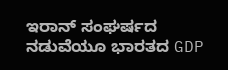ಇರಾನ್ ಸಂಘರ್ಷದ ನಡುವೆಯೂ ಭಾರತದ GDP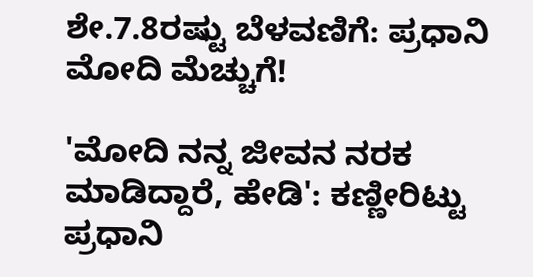ಶೇ.7.8ರಷ್ಟು ಬೆಳವಣಿಗೆ: ಪ್ರಧಾನಿ ಮೋದಿ ಮೆಚ್ಚುಗೆ!

'ಮೋದಿ ನನ್ನ ಜೀವನ ನರಕ ಮಾಡಿದ್ದಾರೆ, ಹೇಡಿ': ಕಣ್ಣೀರಿಟ್ಟು ಪ್ರಧಾನಿ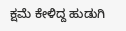ಕ್ಷಮೆ ಕೇಳಿದ್ದ ಹುಡುಗಿ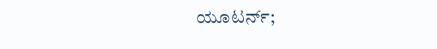ಯೂಟರ್ನ್;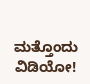ಮತ್ತೊಂದು ವಿಡಿಯೋ!